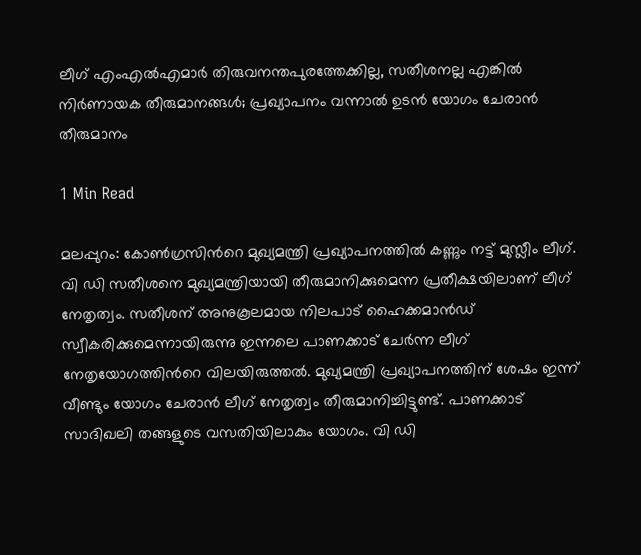ലീഗ് എംഎൽഎമാർ തിരുവനന്തപുരത്തേക്കില്ല, സതീശനല്ല എങ്കിൽ നിർണായക തീരുമാനങ്ങൾ; പ്രഖ്യാപനം വന്നാൽ ഉടൻ യോഗം ചേരാൻ തീരുമാനം

1 Min Read

മലപ്പുറം: കോണ്‍ഗ്രസിന്‍റെ മുഖ്യമന്ത്രി പ്രഖ്യാപനത്തില്‍ കണ്ണും നട്ട് മുസ്ലീം ലീഗ്. വി ഡി സതീശനെ മുഖ്യമന്ത്രിയായി തീരുമാനിക്കുമെന്ന പ്രതീക്ഷയിലാണ് ലീഗ് നേതൃത്വം. സതീശന് അനുകൂലമായ നിലപാട് ഹൈക്കമാൻഡ് സ്വീകരിക്കുമെന്നായിരുന്നു ഇന്നലെ പാണക്കാട് ചേര്‍ന്ന ലീഗ് നേതൃയോഗത്തിന്‍റെ വിലയിരുത്തല്‍. മുഖ്യമന്ത്രി പ്രഖ്യാപനത്തിന് ശേഷം ഇന്ന് വീണ്ടും യോഗം ചേരാന്‍ ലീഗ് നേതൃത്വം തീരുമാനിച്ചിട്ടുണ്ട്. പാണക്കാട് സാദിഖലി തങ്ങളുടെ വസതിയിലാകും യോഗം. വി ഡി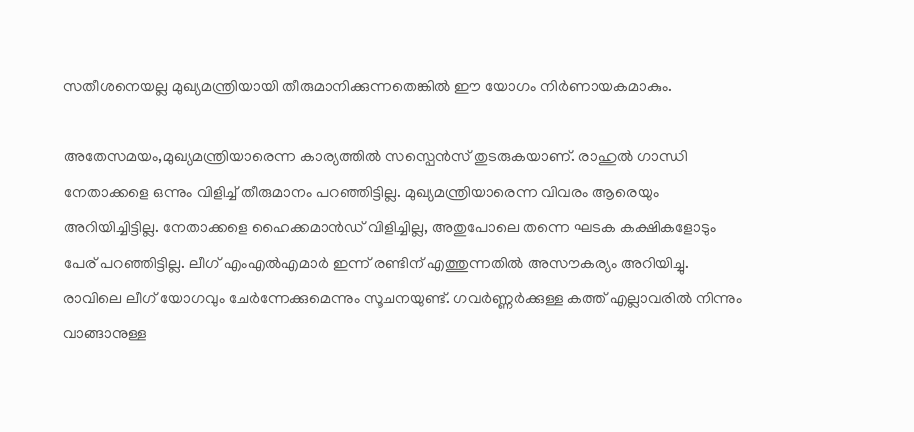സതീശനെയല്ല മുഖ്യമന്ത്രിയായി തീരുമാനിക്കുന്നതെങ്കില്‍ ഈ യോഗം നിര്‍ണായകമാകും.

അതേസമയം,മുഖ്യമന്ത്രിയാരെന്ന കാര്യത്തിൽ സസ്പെൻസ് തുടരുകയാണ്. രാഹുൽ ഗാന്ധി നേതാക്കളെ ഒന്നും വിളിച്ച് തീരുമാനം പറഞ്ഞിട്ടില്ല. മുഖ്യമന്ത്രിയാരെന്ന വിവരം ആരെയും അറിയിച്ചിട്ടില്ല. നേതാക്കളെ ഹൈക്കമാൻഡ് വിളിച്ചില്ല, അതുപോലെ തന്നെ ഘടക കക്ഷികളോടും പേര് പറഞ്ഞിട്ടില്ല. ലീഗ് എംഎൽഎമാർ ഇന്ന് രണ്ടിന് എത്തുന്നതിൽ അസൗകര്യം അറിയിച്ചു. രാവിലെ ലീഗ് യോഗവും ചേർന്നേക്കുമെന്നും സൂചനയുണ്ട്. ഗവർണ്ണർക്കുള്ള കത്ത് എല്ലാവരിൽ നിന്നും വാങ്ങാനുള്ള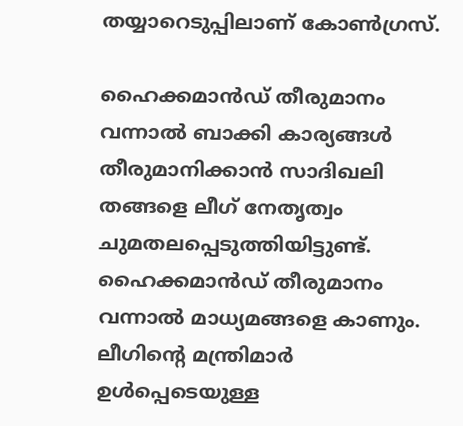തയ്യാറെടുപ്പിലാണ് കോൺഗ്രസ്.

ഹൈക്കമാൻഡ് തീരുമാനം വന്നാൽ ബാക്കി കാര്യങ്ങൾ തീരുമാനിക്കാൻ സാദിഖലി തങ്ങളെ ലീഗ് നേതൃത്വം ചുമതലപ്പെടുത്തിയിട്ടുണ്ട്. ഹൈക്കമാൻഡ് തീരുമാനം വന്നാൽ മാധ്യമങ്ങളെ കാണും. ലീഗിന്റെ മന്ത്രിമാർ ഉൾപ്പെടെയുള്ള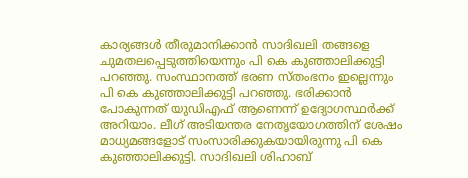കാര്യങ്ങൾ തീരുമാനിക്കാൻ സാദിഖലി തങ്ങളെ ചുമതലപ്പെടുത്തിയെന്നും പി കെ കുഞ്ഞാലിക്കുട്ടി പറഞ്ഞു. സംസ്ഥാനത്ത് ഭരണ സ്തംഭനം ഇല്ലെന്നും പി കെ കുഞ്ഞാലിക്കുട്ടി പറഞ്ഞു. ഭരിക്കാൻ പോകുന്നത് യുഡിഎഫ് ആണെന്ന് ഉദ്യോഗസ്ഥർക്ക് അറിയാം. ലീഗ് അടിയന്തര നേതൃയോഗത്തിന് ശേഷം മാധ്യമങ്ങളോട് സംസാരിക്കുകയായിരുന്നു പി കെ കുഞ്ഞാലിക്കുട്ടി. സാദിഖലി ശിഹാബ്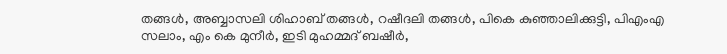തങ്ങൾ, അബ്ബാസലി ശിഹാബ് തങ്ങൾ, റഷീദലി തങ്ങൾ, പികെ കുഞ്ഞാലിക്കുട്ടി, പിഎംഎ സലാം, എം കെ മുനീർ, ഇടി മുഹമ്മദ് ബഷീർ,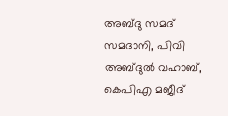അബ്‍ദു സമദ് സമദാനി, പിവി അബ്‌ദുൽ വഹാബ്, കെപിഎ മജീദ്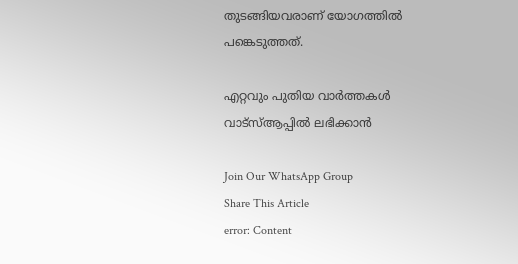തുടങ്ങിയവരാണ് യോഗത്തിൽ പങ്കെടുത്തത്.

എറ്റവും പുതിയ വാർത്തകൾ വാട്സ്ആപ്പിൽ ലഭിക്കാൻ

Join Our WhatsApp Group
Share This Article
error: Content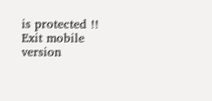is protected !!
Exit mobile version